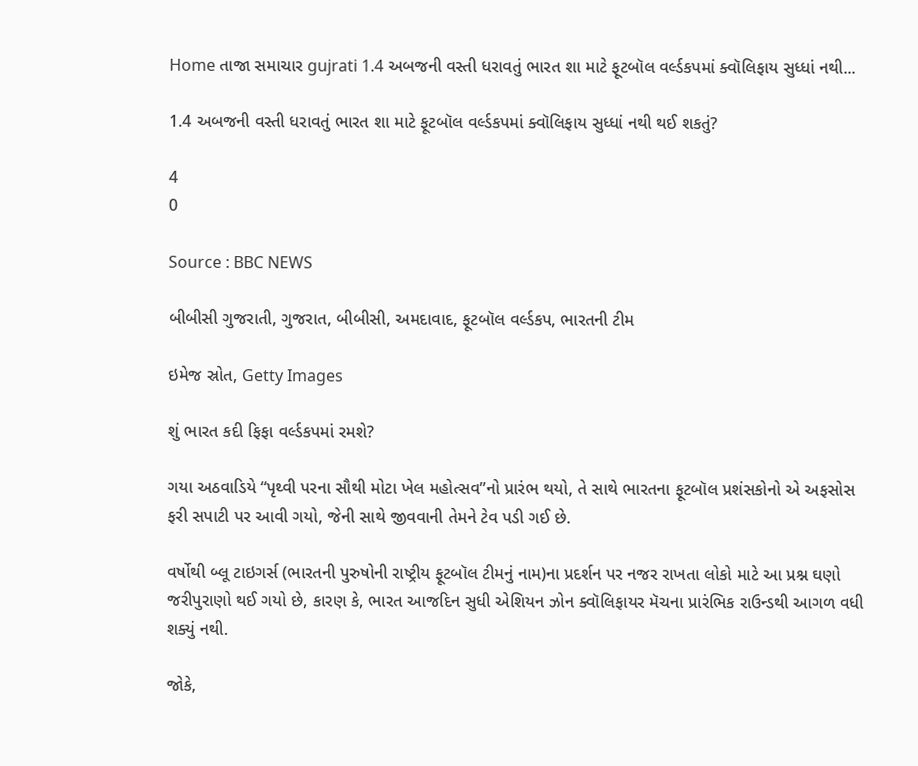Home તાજા સમાચાર gujrati 1.4 અબજની વસ્તી ધરાવતું ભારત શા માટે ફૂટબૉલ વર્લ્ડકપમાં ક્વૉલિફાય સુધ્ધાં નથી...

1.4 અબજની વસ્તી ધરાવતું ભારત શા માટે ફૂટબૉલ વર્લ્ડકપમાં ક્વૉલિફાય સુધ્ધાં નથી થઈ શકતું?

4
0

Source : BBC NEWS

બીબીસી ગુજરાતી, ગુજરાત, બીબીસી, અમદાવાદ, ફૂટબૉલ વર્લ્ડકપ, ભારતની ટીમ

ઇમેજ સ્રોત, Getty Images

શું ભારત કદી ફિફા વર્લ્ડકપમાં રમશે?

ગયા અઠવાડિયે “પૃથ્વી પરના સૌથી મોટા ખેલ મહોત્સવ”નો પ્રારંભ થયો, તે સાથે ભારતના ફૂટબૉલ પ્રશંસકોનો એ અફસોસ ફરી સપાટી પર આવી ગયો, જેની સાથે જીવવાની તેમને ટેવ પડી ગઈ છે.

વર્ષોથી બ્લૂ ટાઇગર્સ (ભારતની પુરુષોની રાષ્ટ્રીય ફૂટબૉલ ટીમનું નામ)ના પ્રદર્શન પર નજર રાખતા લોકો માટે આ પ્રશ્ન ઘણો જરીપુરાણો થઈ ગયો છે, કારણ કે, ભારત આજદિન સુધી એશિયન ઝોન ક્વૉલિફાયર મૅચના પ્રારંભિક રાઉન્ડથી આગળ વધી શક્યું નથી.

જોકે,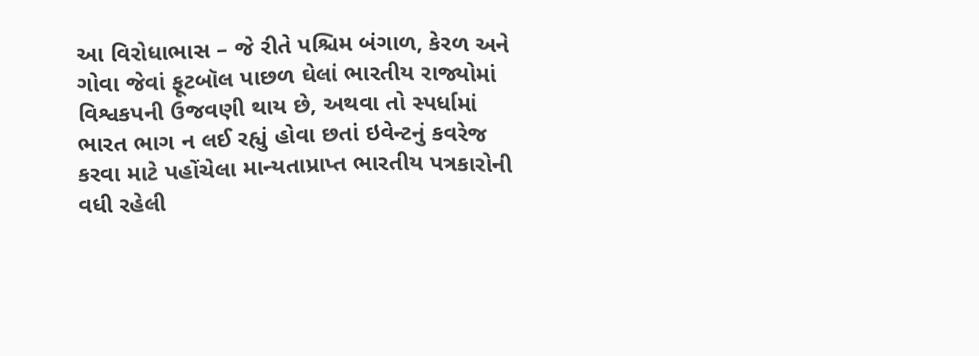આ વિરોધાભાસ – જે રીતે પશ્ચિમ બંગાળ, કેરળ અને ગોવા જેવાં ફૂટબૉલ પાછળ ઘેલાં ભારતીય રાજ્યોમાં વિશ્વકપની ઉજવણી થાય છે, અથવા તો સ્પર્ધામાં ભારત ભાગ ન લઈ રહ્યું હોવા છતાં ઇવેન્ટનું કવરેજ કરવા માટે પહોંચેલા માન્યતાપ્રાપ્ત ભારતીય પત્રકારોની વધી રહેલી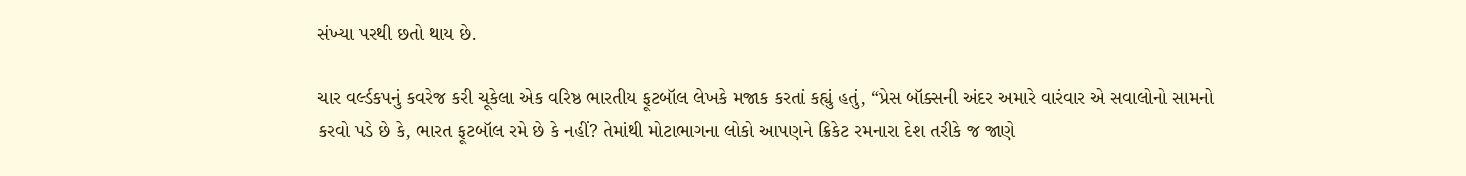સંખ્યા પરથી છતો થાય છે.

ચાર વર્લ્ડકપનું કવરેજ કરી ચૂકેલા એક વરિષ્ઠ ભારતીય ફૂટબૉલ લેખકે મજાક કરતાં કહ્યું હતું, “પ્રેસ બૉક્સની અંદર અમારે વારંવાર એ સવાલોનો સામનો કરવો પડે છે કે, ભારત ફૂટબૉલ રમે છે કે નહીં? તેમાંથી મોટાભાગના લોકો આપણને ક્રિકેટ રમનારા દેશ તરીકે જ જાણે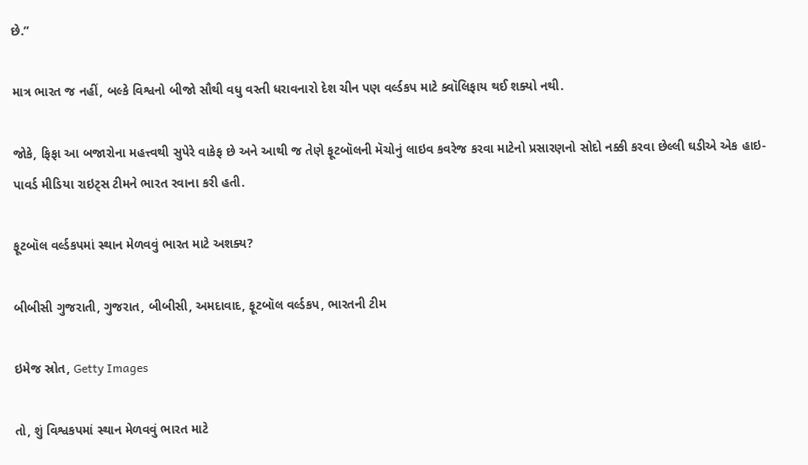છે.”

માત્ર ભારત જ નહીં, બલ્કે વિશ્વનો બીજો સૌથી વધુ વસ્તી ધરાવનારો દેશ ચીન પણ વર્લ્ડકપ માટે ક્વૉલિફાય થઈ શક્યો નથી.

જોકે, ફિફા આ બજારોના મહત્ત્વથી સુપેરે વાકેફ છે અને આથી જ તેણે ફૂટબૉલની મૅચોનું લાઇવ કવરેજ કરવા માટેનો પ્રસારણનો સોદો નક્કી કરવા છેલ્લી ઘડીએ એક હાઇ-પાવર્ડ મીડિયા રાઇટ્સ ટીમને ભારત રવાના કરી હતી.

ફૂટબૉલ વર્લ્ડકપમાં સ્થાન મેળવવું ભારત માટે અશક્ય?

બીબીસી ગુજરાતી, ગુજરાત, બીબીસી, અમદાવાદ, ફૂટબૉલ વર્લ્ડકપ, ભારતની ટીમ

ઇમેજ સ્રોત, Getty Images

તો, શું વિશ્વકપમાં સ્થાન મેળવવું ભારત માટે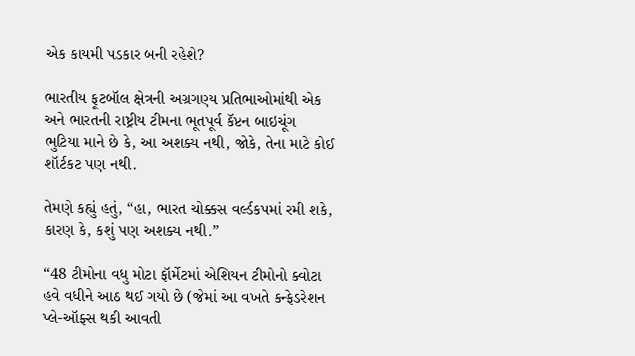એક કાયમી પડકાર બની રહેશે?

ભારતીય ફૂટબૉલ ક્ષેત્રની અગ્રગણ્ય પ્રતિભાઓમાંથી એક અને ભારતની રાષ્ટ્રીય ટીમના ભૂતપૂર્વ કૅપ્ટન બાઇચૂંગ ભુટિયા માને છે કે, આ અશક્ય નથી, જોકે, તેના માટે કોઈ શૉર્ટકટ પણ નથી.

તેમણે કહ્યું હતું, “હા, ભારત ચોક્કસ વર્લ્ડકપમાં રમી શકે, કારણ કે, કશું પણ અશક્ય નથી.”

“48 ટીમોના વધુ મોટા ફૉર્મેટમાં એશિયન ટીમોનો ક્વોટા હવે વધીને આઠ થઈ ગયો છે (જેમાં આ વખતે કન્ફેડરેશન પ્લે-ઑફ્સ થકી આવતી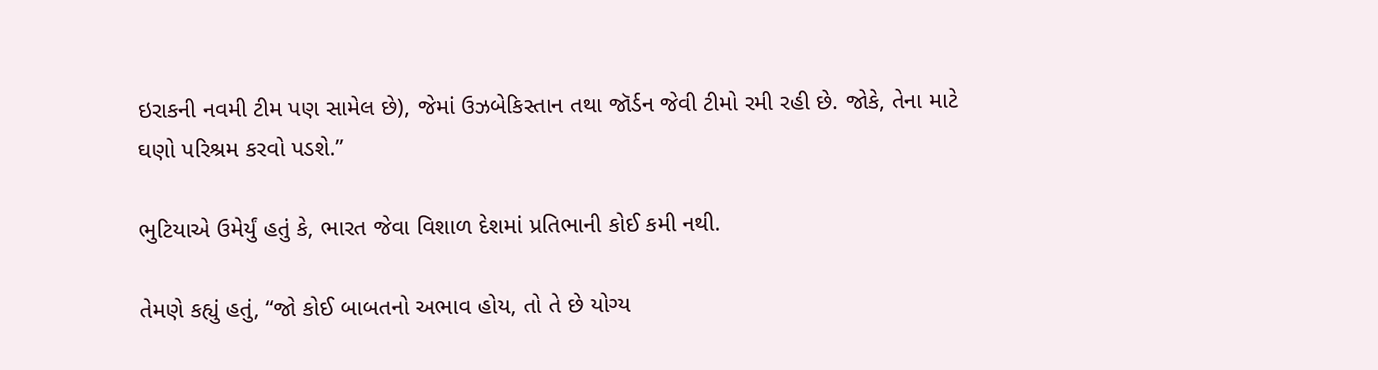ઇરાકની નવમી ટીમ પણ સામેલ છે), જેમાં ઉઝબેકિસ્તાન તથા જૉર્ડન જેવી ટીમો રમી રહી છે. જોકે, તેના માટે ઘણો પરિશ્રમ કરવો પડશે.”

ભુટિયાએ ઉમેર્યું હતું કે, ભારત જેવા વિશાળ દેશમાં પ્રતિભાની કોઈ કમી નથી.

તેમણે કહ્યું હતું, “જો કોઈ બાબતનો અભાવ હોય, તો તે છે યોગ્ય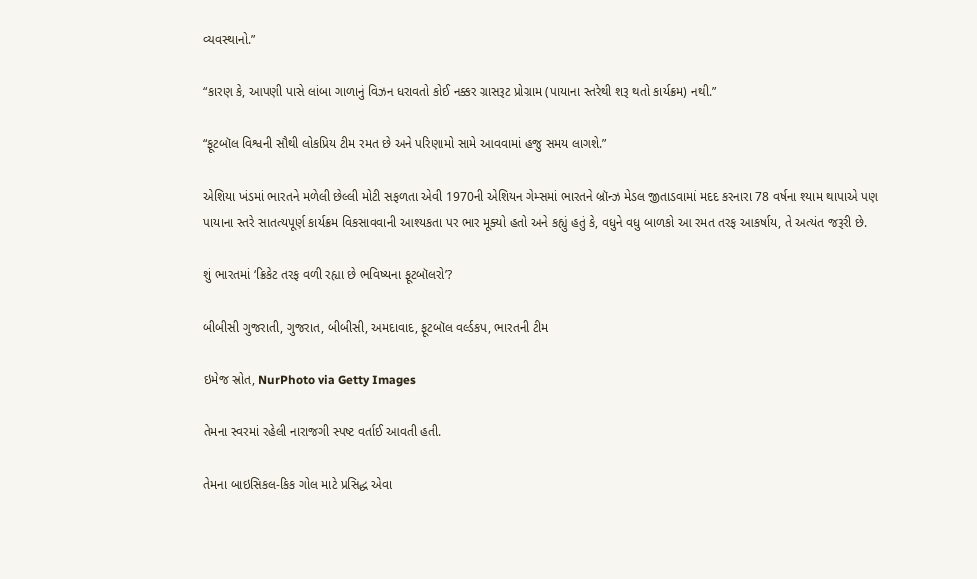વ્યવસ્થાનો.”

“કારણ કે, આપણી પાસે લાંબા ગાળાનું વિઝન ધરાવતો કોઈ નક્કર ગ્રાસરૂટ પ્રોગ્રામ (પાયાના સ્તરેથી શરૂ થતો કાર્યક્રમ) નથી.”

“ફૂટબૉલ વિશ્વની સૌથી લોકપ્રિય ટીમ રમત છે અને પરિણામો સામે આવવામાં હજુ સમય લાગશે.”

એશિયા ખંડમાં ભારતને મળેલી છેલ્લી મોટી સફળતા એવી 1970ની એશિયન ગેમ્સમાં ભારતને બ્રૉન્ઝ મેડલ જીતાડવામાં મદદ કરનારા 78 વર્ષના શ્યામ થાપાએ પણ પાયાના સ્તરે સાતત્યપૂર્ણ કાર્યક્રમ વિકસાવવાની આશ્યકતા પર ભાર મૂક્યો હતો અને કહ્યું હતું કે, વધુને વધુ બાળકો આ રમત તરફ આકર્ષાય, તે અત્યંત જરૂરી છે.

શું ભારતમાં ‘ક્રિકેટ તરફ વળી રહ્યા છે ભવિષ્યના ફૂટબૉલરો’?

બીબીસી ગુજરાતી, ગુજરાત, બીબીસી, અમદાવાદ, ફૂટબૉલ વર્લ્ડકપ, ભારતની ટીમ

ઇમેજ સ્રોત, NurPhoto via Getty Images

તેમના સ્વરમાં રહેલી નારાજગી સ્પષ્ટ વર્તાઈ આવતી હતી.

તેમના બાઇસિકલ-કિક ગોલ માટે પ્રસિદ્ધ એવા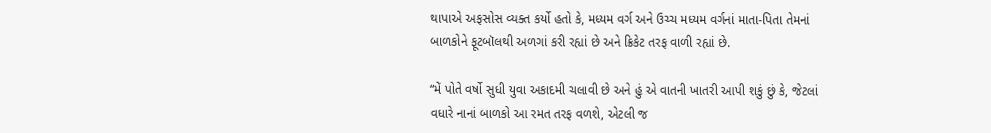થાપાએ અફસોસ વ્યક્ત કર્યો હતો કે, મધ્યમ વર્ગ અને ઉચ્ચ મધ્યમ વર્ગનાં માતા-પિતા તેમનાં બાળકોને ફૂટબૉલથી અળગાં કરી રહ્યાં છે અને ક્રિકેટ તરફ વાળી રહ્યાં છે.

“મેં પોતે વર્ષો સુધી યુવા અકાદમી ચલાવી છે અને હું એ વાતની ખાતરી આપી શકું છું કે, જેટલાં વધારે નાનાં બાળકો આ રમત તરફ વળશે, એટલી જ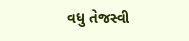વધુ તેજસ્વી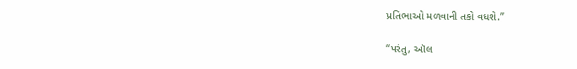પ્રતિભાઓ મળવાની તકો વધશે.”

“પરંતુ, ઑલ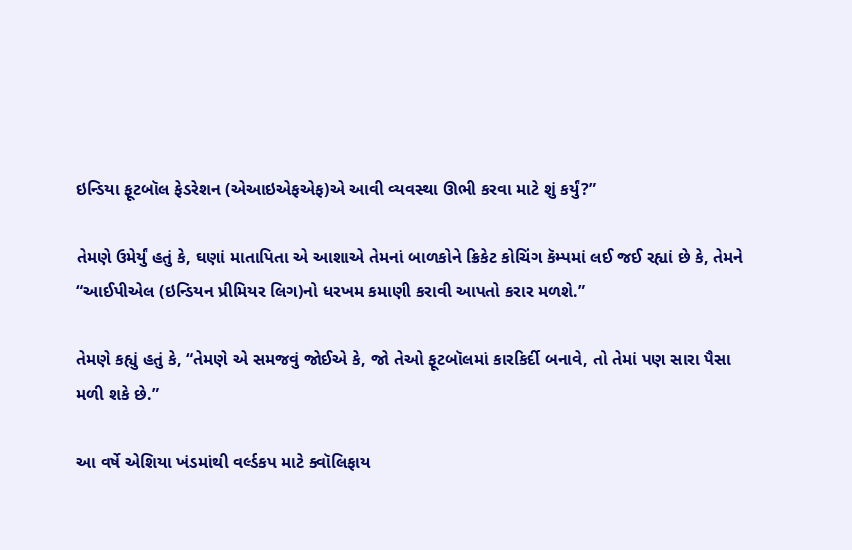ઇન્ડિયા ફૂટબૉલ ફેડરેશન (એઆઇએફએફ)એ આવી વ્યવસ્થા ઊભી કરવા માટે શું કર્યું?”

તેમણે ઉમેર્યું હતું કે, ઘણાં માતાપિતા એ આશાએ તેમનાં બાળકોને ક્રિકેટ કોચિંગ કૅમ્પમાં લઈ જઈ રહ્યાં છે કે, તેમને “આઈપીએલ (ઇન્ડિયન પ્રીમિયર લિગ)નો ધરખમ કમાણી કરાવી આપતો કરાર મળશે.”

તેમણે કહ્યું હતું કે, “તેમણે એ સમજવું જોઈએ કે, જો તેઓ ફૂટબૉલમાં કારકિર્દી બનાવે, તો તેમાં પણ સારા પૈસા મળી શકે છે.”

આ વર્ષે એશિયા ખંડમાંથી વર્લ્ડકપ માટે ક્વૉલિફાય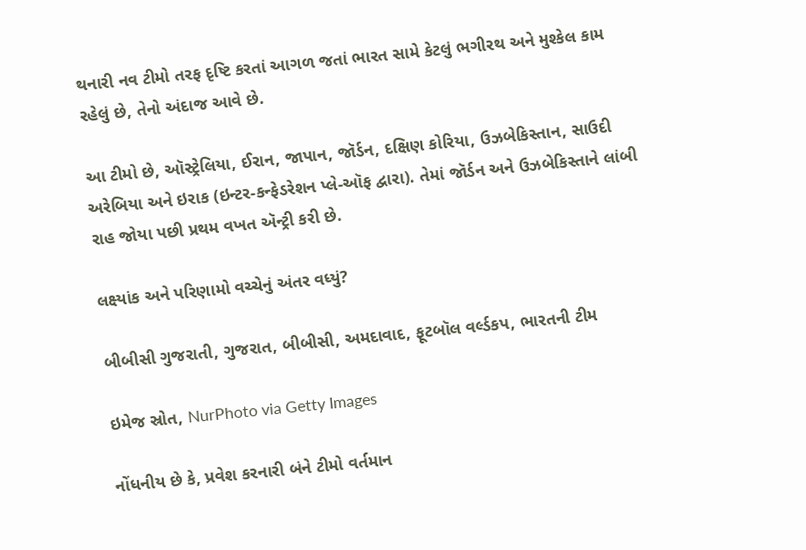થનારી નવ ટીમો તરફ દૃષ્ટિ કરતાં આગળ જતાં ભારત સામે કેટલું ભગીરથ અને મુશ્કેલ કામ રહેલું છે, તેનો અંદાજ આવે છે.

આ ટીમો છે, ઑસ્ટ્રેલિયા, ઈરાન, જાપાન, જૉર્ડન, દક્ષિણ કોરિયા, ઉઝબેકિસ્તાન, સાઉદી અરેબિયા અને ઇરાક (ઇન્ટર-કન્ફેડરેશન પ્લે-ઑફ દ્વારા). તેમાં જૉર્ડન અને ઉઝબેકિસ્તાને લાંબી રાહ જોયા પછી પ્રથમ વખત ઍન્ટ્રી કરી છે.

લક્ષ્યાંક અને પરિણામો વચ્ચેનું અંતર વધ્યું?

બીબીસી ગુજરાતી, ગુજરાત, બીબીસી, અમદાવાદ, ફૂટબૉલ વર્લ્ડકપ, ભારતની ટીમ

ઇમેજ સ્રોત, NurPhoto via Getty Images

નોંધનીય છે કે, પ્રવેશ કરનારી બંને ટીમો વર્તમાન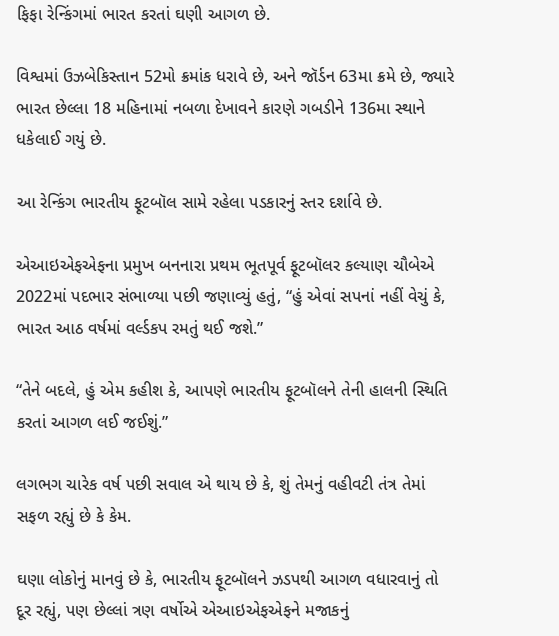ફિફા રેન્કિંગમાં ભારત કરતાં ઘણી આગળ છે.

વિશ્વમાં ઉઝબેકિસ્તાન 52મો ક્રમાંક ધરાવે છે, અને જૉર્ડન 63મા ક્રમે છે, જ્યારે ભારત છેલ્લા 18 મહિનામાં નબળા દેખાવને કારણે ગબડીને 136મા સ્થાને ધકેલાઈ ગયું છે.

આ રેન્કિંગ ભારતીય ફૂટબૉલ સામે રહેલા પડકારનું સ્તર દર્શાવે છે.

એઆઇએફએફના પ્રમુખ બનનારા પ્રથમ ભૂતપૂર્વ ફૂટબૉલર કલ્યાણ ચૌબેએ 2022માં પદભાર સંભાળ્યા પછી જણાવ્યું હતું, “હું એવાં સપનાં નહીં વેચું કે, ભારત આઠ વર્ષમાં વર્લ્ડકપ રમતું થઈ જશે.”

“તેને બદલે, હું એમ કહીશ કે, આપણે ભારતીય ફૂટબૉલને તેની હાલની સ્થિતિ કરતાં આગળ લઈ જઈશું.”

લગભગ ચારેક વર્ષ પછી સવાલ એ થાય છે કે, શું તેમનું વહીવટી તંત્ર તેમાં સફળ રહ્યું છે કે કેમ.

ઘણા લોકોનું માનવું છે કે, ભારતીય ફૂટબૉલને ઝડપથી આગળ વધારવાનું તો દૂર રહ્યું, પણ છેલ્લાં ત્રણ વર્ષોએ એઆઇએફએફને મજાકનું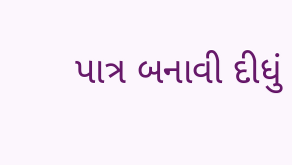પાત્ર બનાવી દીધું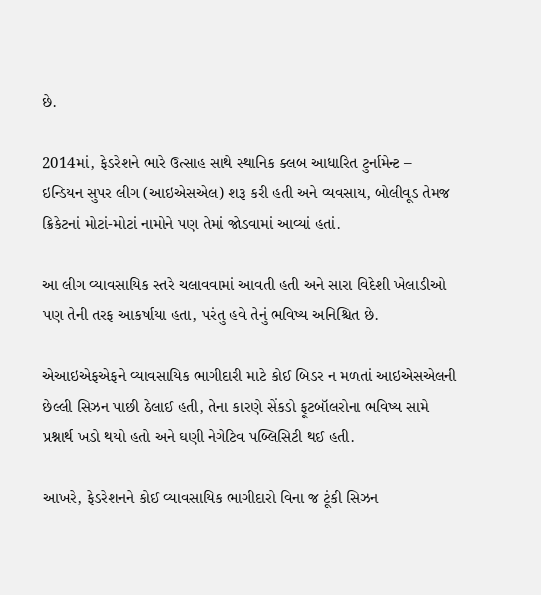છે.

2014માં, ફેડરેશને ભારે ઉત્સાહ સાથે સ્થાનિક ક્લબ આધારિત ટુર્નામેન્ટ – ઇન્ડિયન સુપર લીગ (આઇએસએલ) શરૂ કરી હતી અને વ્યવસાય, બોલીવૂડ તેમજ ક્રિકેટનાં મોટાં-મોટાં નામોને પણ તેમાં જોડવામાં આવ્યાં હતાં.

આ લીગ વ્યાવસાયિક સ્તરે ચલાવવામાં આવતી હતી અને સારા વિદેશી ખેલાડીઓ પણ તેની તરફ આકર્ષાયા હતા, પરંતુ હવે તેનું ભવિષ્ય અનિશ્ચિત છે.

એઆઇએફએફને વ્યાવસાયિક ભાગીદારી માટે કોઈ બિડર ન મળતાં આઇએસએલની છેલ્લી સિઝન પાછી ઠેલાઈ હતી, તેના કારણે સેંકડો ફૂટબૉલરોના ભવિષ્ય સામે પ્રશ્નાર્થ ખડો થયો હતો અને ઘણી નેગેટિવ પબ્લિસિટી થઈ હતી.

આખરે, ફેડરેશનને કોઈ વ્યાવસાયિક ભાગીદારો વિના જ ટૂંકી સિઝન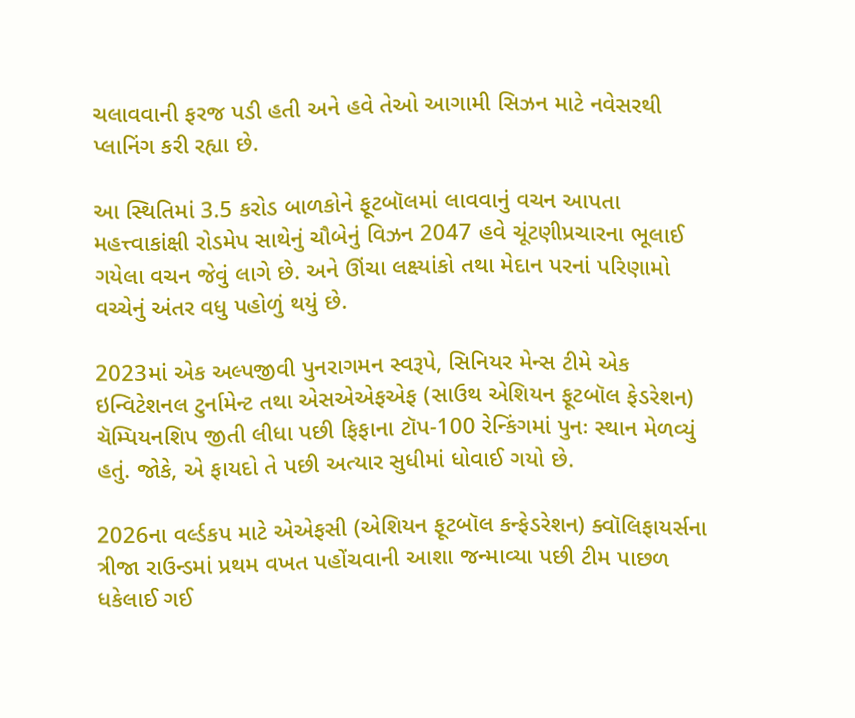ચલાવવાની ફરજ પડી હતી અને હવે તેઓ આગામી સિઝન માટે નવેસરથી પ્લાનિંગ કરી રહ્યા છે.

આ સ્થિતિમાં 3.5 કરોડ બાળકોને ફૂટબૉલમાં લાવવાનું વચન આપતા મહત્ત્વાકાંક્ષી રોડમેપ સાથેનું ચૌબેનું વિઝન 2047 હવે ચૂંટણીપ્રચારના ભૂલાઈ ગયેલા વચન જેવું લાગે છે. અને ઊંચા લક્ષ્યાંકો તથા મેદાન પરનાં પરિણામો વચ્ચેનું અંતર વધુ પહોળું થયું છે.

2023માં એક અલ્પજીવી પુનરાગમન સ્વરૂપે, સિનિયર મેન્સ ટીમે એક ઇન્વિટેશનલ ટુર્નામેન્ટ તથા એસએએફએફ (સાઉથ એશિયન ફૂટબૉલ ફેડરેશન) ચૅમ્પિયનશિપ જીતી લીધા પછી ફિફાના ટૉપ-100 રેન્કિંગમાં પુનઃ સ્થાન મેળવ્યું હતું. જોકે, એ ફાયદો તે પછી અત્યાર સુધીમાં ધોવાઈ ગયો છે.

2026ના વર્લ્ડકપ માટે એએફસી (એશિયન ફૂટબૉલ કન્ફેડરેશન) ક્વૉલિફાયર્સના ત્રીજા રાઉન્ડમાં પ્રથમ વખત પહોંચવાની આશા જન્માવ્યા પછી ટીમ પાછળ ધકેલાઈ ગઈ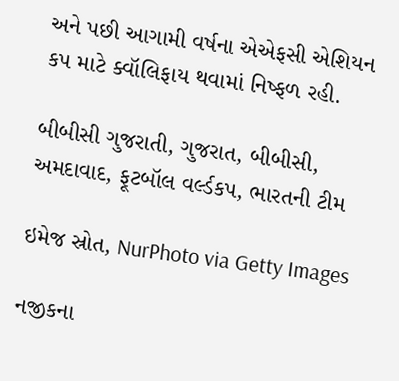અને પછી આગામી વર્ષના એએફસી એશિયન કપ માટે ક્વૉલિફાય થવામાં નિષ્ફળ રહી.

બીબીસી ગુજરાતી, ગુજરાત, બીબીસી, અમદાવાદ, ફૂટબૉલ વર્લ્ડકપ, ભારતની ટીમ

ઇમેજ સ્રોત, NurPhoto via Getty Images

નજીકના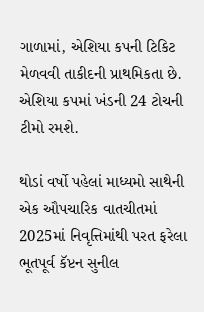ગાળામાં, એશિયા કપની ટિકિટ મેળવવી તાકીદની પ્રાથમિકતા છે. એશિયા કપમાં ખંડની 24 ટોચની ટીમો રમશે.

થોડાં વર્ષો પહેલાં માધ્યમો સાથેની એક ઔપચારિક વાતચીતમાં 2025માં નિવૃત્તિમાંથી પરત ફરેલા ભૂતપૂર્વ કૅપ્ટન સુનીલ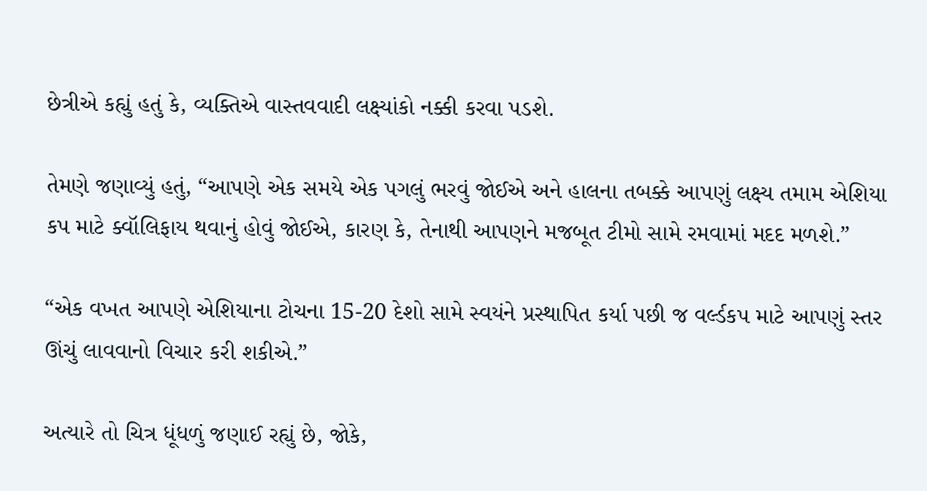છેત્રીએ કહ્યું હતું કે, વ્યક્તિએ વાસ્તવવાદી લક્ષ્યાંકો નક્કી કરવા પડશે.

તેમણે જણાવ્યું હતું, “આપણે એક સમયે એક પગલું ભરવું જોઈએ અને હાલના તબક્કે આપણું લક્ષ્ય તમામ એશિયા કપ માટે ક્વૉલિફાય થવાનું હોવું જોઈએ, કારણ કે, તેનાથી આપણને મજબૂત ટીમો સામે રમવામાં મદદ મળશે.”

“એક વખત આપણે એશિયાના ટોચના 15-20 દેશો સામે સ્વયંને પ્રસ્થાપિત કર્યા પછી જ વર્લ્ડકપ માટે આપણું સ્તર ઊંચું લાવવાનો વિચાર કરી શકીએ.”

અત્યારે તો ચિત્ર ધૂંધળું જણાઈ રહ્યું છે, જોકે,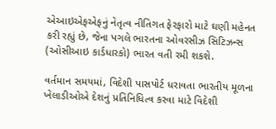એઆઇએફએફનું નેતૃત્વ નીતિગત ફેરફારો માટે ઘણી મહેનત કરી રહ્યું છે, જેના પગલે ભારતના ઓવરસીઝ સિટિઝન્સ (ઓસીઆઇ કાર્ડધારકો) ભારત વતી રમી શકશે.

વર્તમાન સમયમાં, વિદેશી પાસપોર્ટ ધરાવતા ભારતીય મૂળના ખેલાડીઓએ દેશનું પ્રતિનિધિત્વ કરવા માટે વિદેશી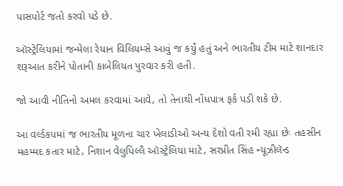પાસપોર્ટ જતો કરવો પડે છે.

ઑસ્ટ્રેલિયામાં જન્મેલા રેયાન વિલિયમ્સે આવું જ કર્યું હતું અને ભારતીય ટીમ માટે શાનદાર શરૂઆત કરીને પોતાની કાબેલિયત પુરવાર કરી હતી.

જો આવી નીતિનો અમલ કરવામાં આવે, તો તેનાથી નોંધપાત્ર ફર્ક પડી શકે છે.

આ વર્લ્ડકપમાં જ ભારતીય મૂળના ચાર ખેલાડીઓ અન્ય દેશો વતી રમી રહ્યા છેઃ તહસીન મહમ્મદ કતાર માટે, નિશાન વેલુપિલ્લૈ ઑસ્ટ્રેલિયા માટે, સરપ્રીત સિંહ ન્યૂઝીલૅન્ડ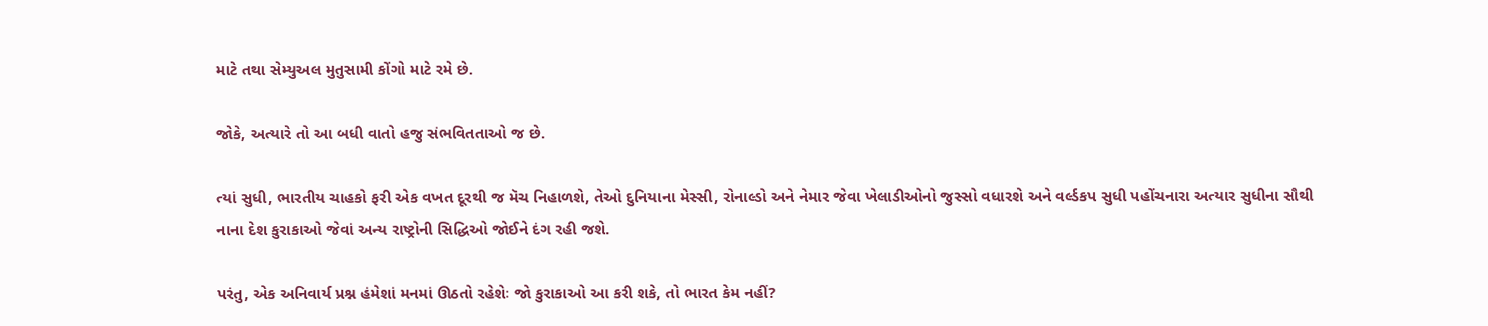માટે તથા સેમ્યુઅલ મુતુસામી કોંગો માટે રમે છે.

જોકે, અત્યારે તો આ બધી વાતો હજુ સંભવિતતાઓ જ છે.

ત્યાં સુધી, ભારતીય ચાહકો ફરી એક વખત દૂરથી જ મૅચ નિહાળશે, તેઓ દુનિયાના મેસ્સી, રોનાલ્ડો અને નેમાર જેવા ખેલાડીઓનો જુસ્સો વધારશે અને વર્લ્ડકપ સુધી પહોંચનારા અત્યાર સુધીના સૌથી નાના દેશ કુરાકાઓ જેવાં અન્ય રાષ્ટ્રોની સિદ્ધિઓ જોઈને દંગ રહી જશે.

પરંતુ, એક અનિવાર્ય પ્રશ્ન હંમેશાં મનમાં ઊઠતો રહેશેઃ જો કુરાકાઓ આ કરી શકે, તો ભારત કેમ નહીં?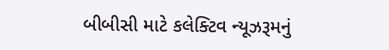બીબીસી માટે કલેક્ટિવ ન્યૂઝરૂમનું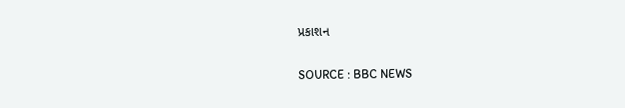પ્રકાશન

SOURCE : BBC NEWS